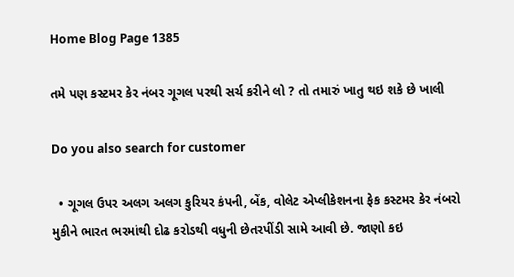Home Blog Page 1385

તમે પણ કસ્ટમર કેર નંબર ગૂગલ પરથી સર્ચ કરીને લો ? તો તમારું ખાતુ થઇ શકે છે ખાલી

Do you also search for customer

  • ગૂગલ ઉપર અલગ અલગ કુરિયર કંપની, બેંક, વોલેટ એપ્લીકેશનના ફેક કસ્ટમર કેર નંબરો મુકીને ભારત ભરમાંથી દોઢ કરોડથી વધુની છેતરપીંડી સામે આવી છે. જાણો કઇ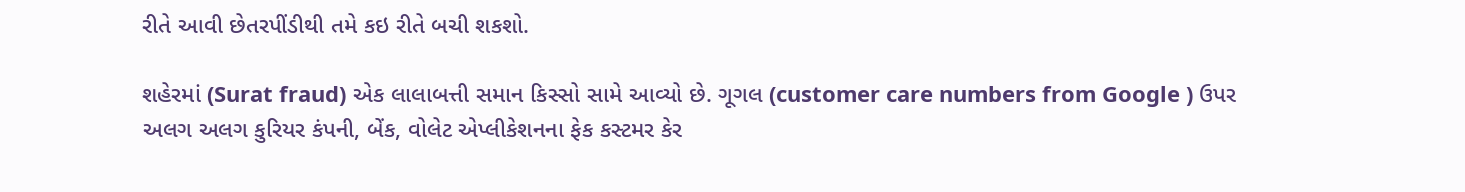રીતે આવી છેતરપીંડીથી તમે કઇ રીતે બચી શકશો.

શહેરમાં (Surat fraud) એક લાલાબત્તી સમાન કિસ્સો સામે આવ્યો છે. ગૂગલ (customer care numbers from Google ) ઉપર અલગ અલગ કુરિયર કંપની, બેંક, વોલેટ એપ્લીકેશનના ફેક કસ્ટમર કેર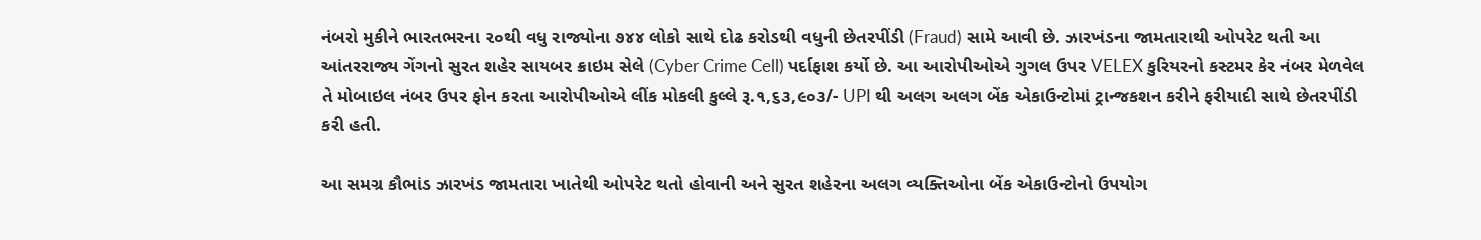નંબરો મુકીને ભારતભરના ૨૦થી વધુ રાજ્યોના ૭૪૪ લોકો સાથે દોઢ કરોડથી વધુની છેતરપીંડી (Fraud) સામે આવી છે. ઝારખંડના જામતારાથી ઓપરેટ થતી આ આંતરરાજ્ય ગેંગનો સુરત શહેર સાયબર ક્રાઇમ સેલે (Cyber Crime Cell) પર્દાફાશ કર્યો છે. આ આરોપીઓએ ગુગલ ઉપર VELEX કુરિયરનો કસ્ટમર કેર નંબર મેળવેલ તે મોબાઇલ નંબર ઉપર ફોન કરતા આરોપીઓએ લીંક મોકલી કુલ્લે રૂ.૧,૬૩,૯૦૩/- UPI થી અલગ અલગ બેંક એકાઉન્ટોમાં ટ્રાન્જકશન કરીને ફરીયાદી સાથે છેતરપીંડી કરી હતી.

આ સમગ્ર કૌભાંડ ઝારખંડ જામતારા ખાતેથી ઓપરેટ થતો હોવાની અને સુરત શહેરના અલગ વ્યક્તિઓના બેંક એકાઉન્ટોનો ઉપયોગ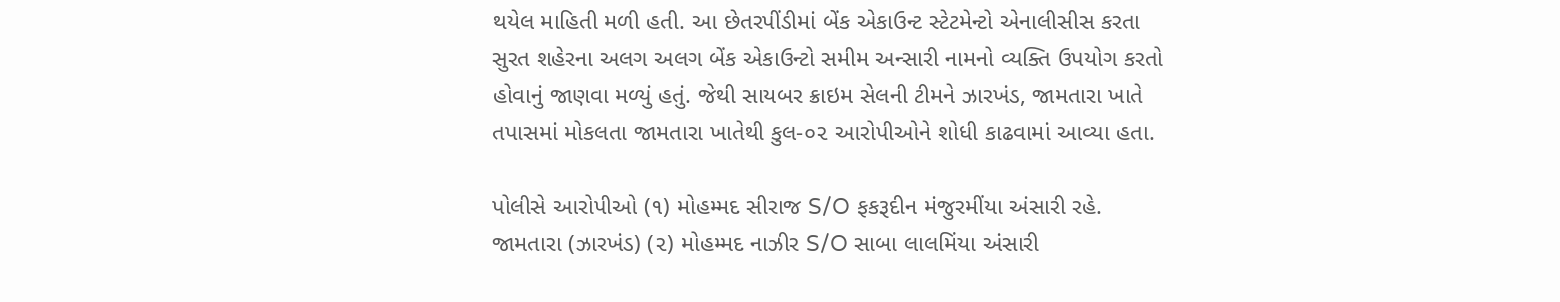થયેલ માહિતી મળી હતી. આ છેતરપીંડીમાં બેંક એકાઉન્ટ સ્ટેટમેન્ટો એનાલીસીસ કરતા સુરત શહેરના અલગ અલગ બેંક એકાઉન્ટો સમીમ અન્સારી નામનો વ્યક્તિ ઉપયોગ કરતો હોવાનું જાણવા મળ્યું હતું. જેથી સાયબર ક્રાઇમ સેલની ટીમને ઝારખંડ, જામતારા ખાતે તપાસમાં મોકલતા જામતારા ખાતેથી કુલ-૦૨ આરોપીઓને શોધી કાઢવામાં આવ્યા હતા.

પોલીસે આરોપીઓ (૧) મોહમ્મદ સીરાજ S/O ફકરૂદીન મંજુરમીંયા અંસારી રહે. જામતારા (ઝારખંડ) (૨) મોહમ્મદ નાઝીર S/O સાબા લાલમિંયા અંસારી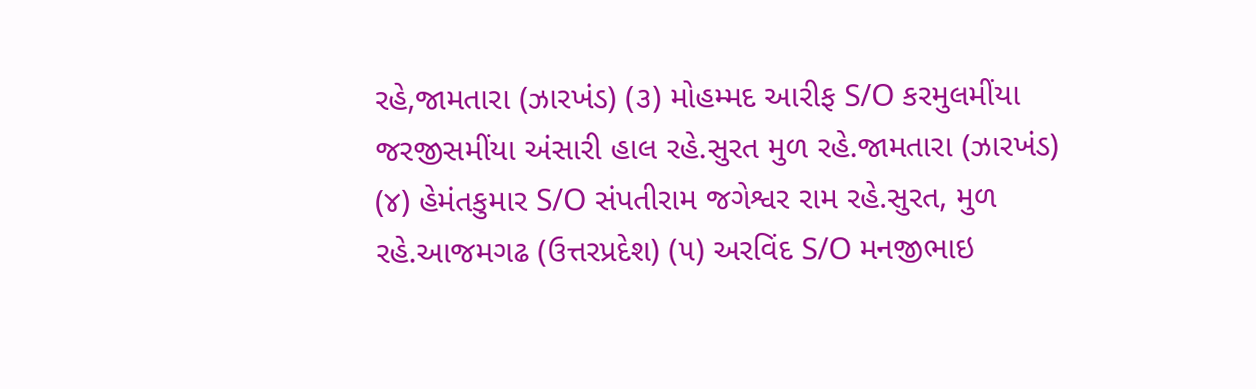રહે,જામતારા (ઝારખંડ) (૩) મોહમ્મદ આરીફ S/O કરમુલમીંયા જરજીસમીંયા અંસારી હાલ રહે.સુરત મુળ રહે.જામતારા (ઝારખંડ) (૪) હેમંતકુમાર S/O સંપતીરામ જગેશ્વર રામ રહે.સુરત, મુળ રહે.આજમગઢ (ઉત્તરપ્રદેશ) (૫) અરવિંદ S/O મનજીભાઇ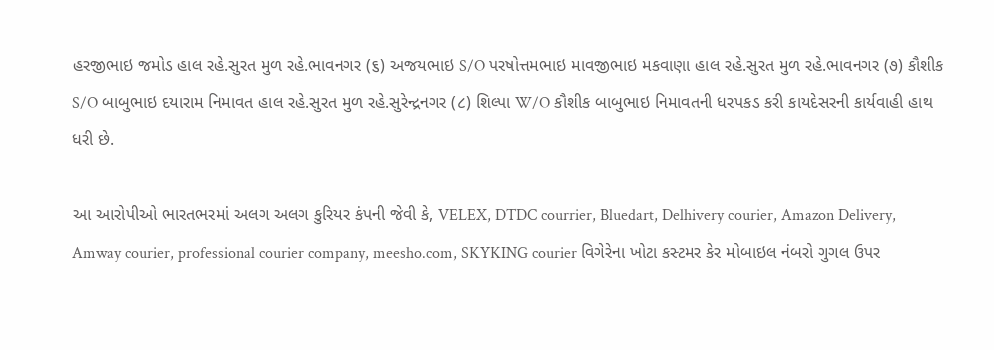હરજીભાઇ જમોડ હાલ રહે.સુરત મુળ રહે.ભાવનગર (૬) અજયભાઇ S/O પરષોત્તમભાઇ માવજીભાઇ મકવાણા હાલ રહે.સુરત મુળ રહે.ભાવનગર (૭) કૌશીક S/O બાબુભાઇ દયારામ નિમાવત હાલ રહે.સુરત મુળ રહે.સુરેન્દ્રનગર (૮) શિલ્પા W/O કૌશીક બાબુભાઇ નિમાવતની ધરપકડ કરી કાયદેસરની કાર્યવાહી હાથ ધરી છે.

આ આરોપીઓ ભારતભરમાં અલગ અલગ કુરિયર કંપની જેવી કે, VELEX, DTDC courrier, Bluedart, Delhivery courier, Amazon Delivery, Amway courier, professional courier company, meesho.com, SKYKING courier વિગેરેના ખોટા કસ્ટમર કેર મોબાઇલ નંબરો ગુગલ ઉપર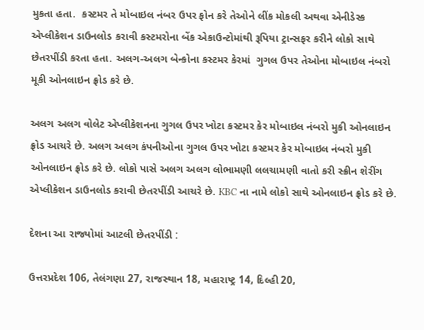મુકતા હતા.  કસ્ટમર તે મોબાઇલ નંબર ઉપર ફોન કરે તેઓને લીંક મોકલી અથવા એનીડેસ્ક એપ્લીકેશન ડાઉનલોડ કરાવી કસ્ટમરોના બેંક એકાઉન્ટોમાંથી રૂપિયા ટ્રાન્સફર કરીને લોકો સાથે છેતરપીંડી કરતા હતા. અલગ-અલગ બેન્કોના કસ્ટમર કેરમાં  ગુગલ ઉપર તેઓના મોબાઇલ નંબરો મૂકી ઓનલાઇન ફ્રોડ કરે છે.

અલગ અલગ વોલેટ એપ્લીકેશનના ગુગલ ઉપર ખોટા કસ્ટમર કેર મોબાઇલ નંબરો મુકી ઓનલાઇન ફ્રોડ આચરે છે. અલગ અલગ કંપનીઓના ગુગલ ઉપર ખોટા કસ્ટમર કેર મોબાઇલ નંબરો મુકી ઓનલાઇન ફ્રોડ કરે છે. લોકો પાસે અલગ અલગ લોભામણી લલચામણી વાતો કરી સ્ક્રીન શેરીંગ એપ્લીકેશન ડાઉનલોડ કરાવી છેતરપીંડી આચરે છે. KBC ના નામે લોકો સાથે ઓનલાઇન ફ્રોડ કરે છે.

દેશના આ રાજ્યોમાં આટલી છેતરપીંડી :

ઉત્તરપ્રદેશ 106, તેલંગણા 27, રાજસ્થાન 18, મહારાષ્ટ્ર 14, દિલ્હી 20,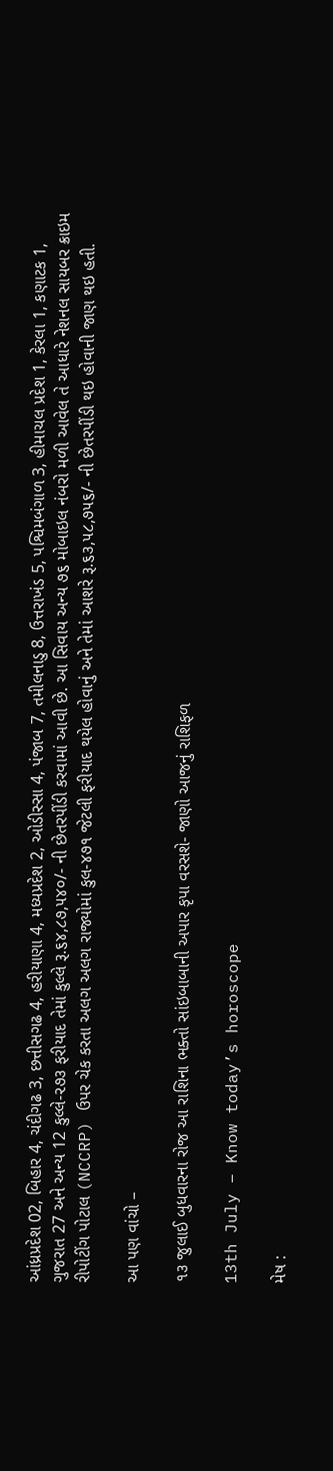આંધ્રપ્રદેશ 02, બિહાર 4, ચંદીગઢ 3, છત્તીસગઢ 4, હરીયાણા 4, મધ્યપ્રદેશ 2, ઓડીસ્સા 4, પંજાબ 7, તમીલનાડુ 8, ઉત્તરાખંડ 5, પશ્વિમબંગાળ 3, હીમાચલ પ્રદેશ 1, કેરલા 1, કણાટક 1, ગુજરાત 27 અને અન્ય 12 કુલ્લે-૨૭૩ ફરીયાદ તેમાં કુલ્લે રૂ.૬૪,૮૭,૫૪૦/- ની છેતરપીંડી કરવામાં આવી છે. આ સિવાય અન્ય ૭૬ મોબાઇલ નંબરો મળી આવેલ તે આધારે નેશનલ સાયબર ક્રાઇમ રીપોટીંગ પોટાલ (NCCRP) ઉપર ચેક કરતા અલગ અલગ રાજ્યોમાં કુલ-૪૭૧ જેટલી ફરીયાદ થયેલ હોવાનું અને તેમાં આશરે રૂ.૬૩,૫૮,૭૫૬/- ની છેતરપીંડી થઇ હોવાની જાણ થઇ હતી.

આ પણ વાંચો –

૧૩ જુલાઈ બુધવારના રોજ આ રાશિના ભક્તો સાંઇબાબાની અપાર કૃપા વરસશે- જાણો આજનું રાશિફળ

13th July – Know today’s horoscope

મેષ :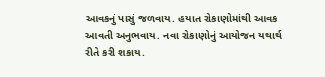આવકનું પાસું જળવાય. હયાત રોકાણોમાંથી આવક આવતી અનુભવાય. નવા રોકાણોનું આયોજન યથાર્થ રીતે કરી શકાય.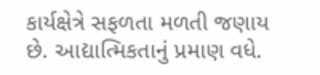કાર્યક્ષેત્રે સફળતા મળતી જણાય છે. આદ્યાત્મિકતાનું પ્રમાણ વધે.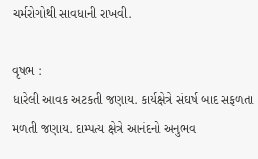ચર્મરોગોથી સાવધાની રાખવી.

વૃષભ :
ધારેલી આવક અટકતી જણાય. કાર્યક્ષેત્રે સંઘર્ષ બાદ સફળતા મળતી જણાય. દામ્પત્ય ક્ષેત્રે આનંદનો અનુભવ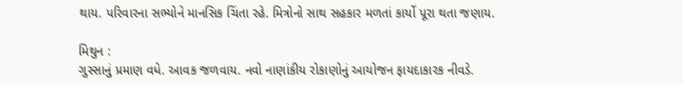થાય. પરિવારના સભ્યોને માનસિક ચિંતા રહે. મિત્રોનો સાથ સહકાર મળતાં કાર્યો પૂરા થતા જણાય.

મિથુન :
ગુસ્સાનું પ્રમાણ વધે. આવક જળવાય. નવો નાણાંકીય રોકાણોનું આયોજન ફાયદાકારક નીવડે.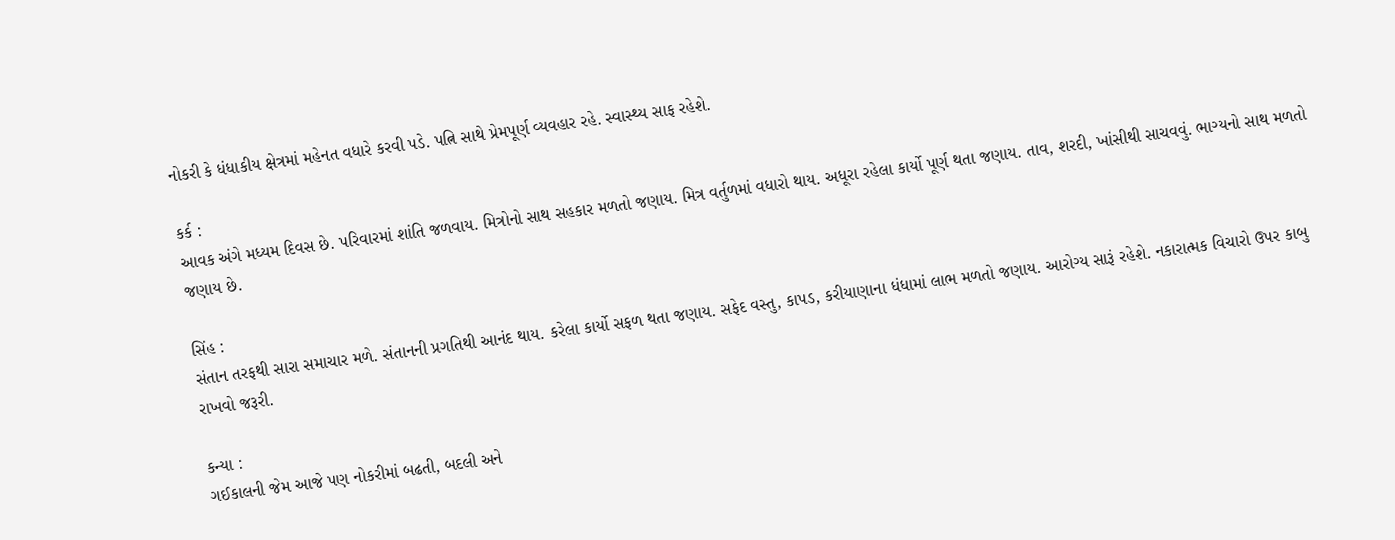નોકરી કે ધંધાકીય ક્ષેત્રમાં મહેનત વધારે કરવી પડે. પત્નિ સાથે પ્રેમપૂર્ણ વ્યવહાર રહે. સ્વાસ્થ્ય સાફ રહેશે.

કર્ક :
આવક અંગે મધ્યમ દિવસ છે. પરિવારમાં શાંતિ જળવાય. મિત્રોનો સાથ સહકાર મળતો જણાય. મિત્ર વર્તુળમાં વધારો થાય. અધૂરા રહેલા કાર્યો પૂર્ણ થતા જણાય. તાવ, શરદી, ખાંસીથી સાચવવું. ભાગ્યનો સાથ મળતો જણાય છે.

સિંહ :
સંતાન તરફથી સારા સમાચાર મળે. સંતાનની પ્રગતિથી આનંદ થાય. કરેલા કાર્યો સફળ થતા જણાય. સફેદ વસ્તુ, કાપડ, કરીયાણાના ધંધામાં લાભ મળતો જણાય. આરોગ્ય સારૂં રહેશે. નકારાત્મક વિચારો ઉપર કાબુ રાખવો જરૂરી.

કન્યા :
ગઈકાલની જેમ આજે પણ નોકરીમાં બઢતી, બદલી અને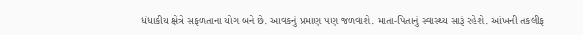ધંધાકીય ક્ષેત્રે સફળતાના યોગ બને છે. આવકનું પ્રમાણ પણ જળવાશે. માતા-પિતાનું સ્વાસ્થ્ય સારૂં રહેશે. આંખની તકલીફ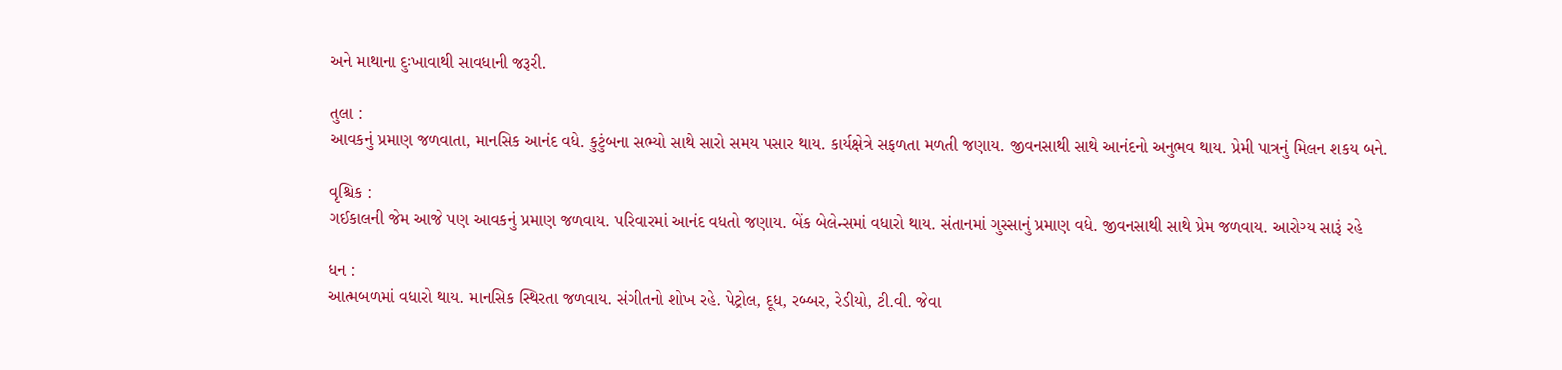અને માથાના દુઃખાવાથી સાવધાની જરૂરી.

તુલા :
આવકનું પ્રમાણ જળવાતા, માનસિક આનંદ વધે. કુટુંબના સભ્યો સાથે સારો સમય પસાર થાય. કાર્યક્ષેત્રે સફળતા મળતી જણાય. જીવનસાથી સાથે આનંદનો અનુભવ થાય. પ્રેમી પાત્રનું મિલન શકય બને.

વૃશ્ચિક :
ગઈકાલની જેમ આજે પણ આવકનું પ્રમાણ જળવાય. પરિવારમાં આનંદ વધતો જણાય. બેંક બેલેન્સમાં વધારો થાય. સંતાનમાં ગુસ્સાનું પ્રમાણ વધે. જીવનસાથી સાથે પ્રેમ જળવાય. આરોગ્ય સારૂં રહે

ધન :
આત્મબળમાં વધારો થાય. માનસિક સ્થિરતા જળવાય. સંગીતનો શોખ રહે. પેટ્રોલ, દૂધ, રબ્બર, રેડીયો, ટી.વી. જેવા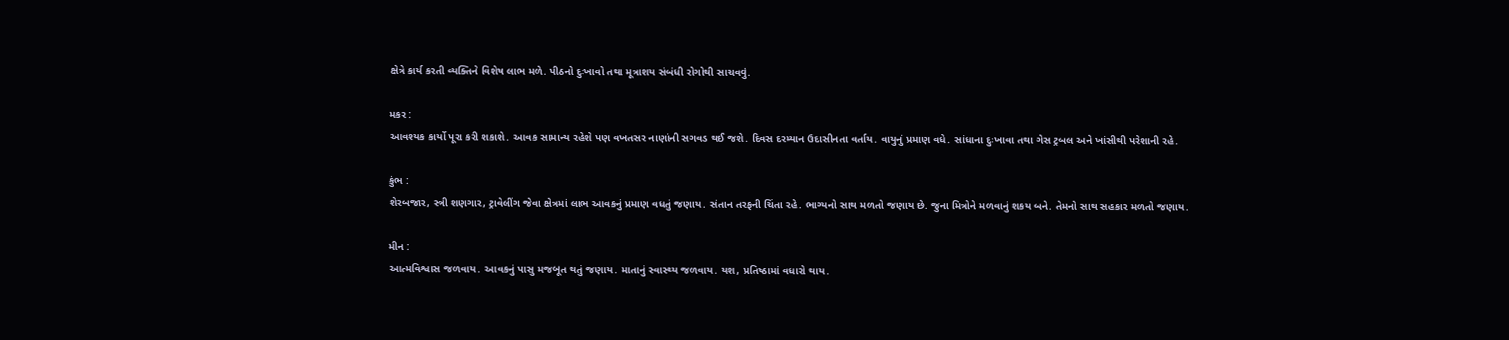ક્ષેત્રે કાર્ય કરતી વ્યક્તિને વિશેષ લાભ મળે. પીઠનો દુઃખાવો તથા મૂત્રાશય સંબંધી રોગોથી સાચવવું.

મકર :
આવશ્યક કાર્યો પૂરા કરી શકાશે. આવક સામાન્ય રહેશે પણ વખતસર નાણાંની સગવડ થઈ જશે. દિવસ દરમ્યાન ઉદાસીનતા વર્તાય. વાયુનું પ્રમાણ વધે. સાંધાના દુઃખાવા તથા ગેસ ટ્રબલ અને ખાંસીથી પરેશાની રહે.

કુંભ :
શેરબજાર, સ્ત્રી શણગાર, ટ્રાવેલીંગ જેવા ક્ષેત્રમાં લાભ આવકનું પ્રમાણ વધતું જણાય. સંતાન તરફની ચિંતા રહે. ભાગ્યનો સાથ મળતો જણાય છે. જુના મિત્રોને મળવાનું શકય બને. તેમનો સાથ સહકાર મળતો જણાય.

મીન :
આત્મવિશ્વાસ જળવાય. આવકનું પાસુ મજબૂત થતું જણાય. માતાનું સ્વાસ્થ્ય જળવાય. યશ, પ્રતિષ્‍ઠામાં વધારો થાય.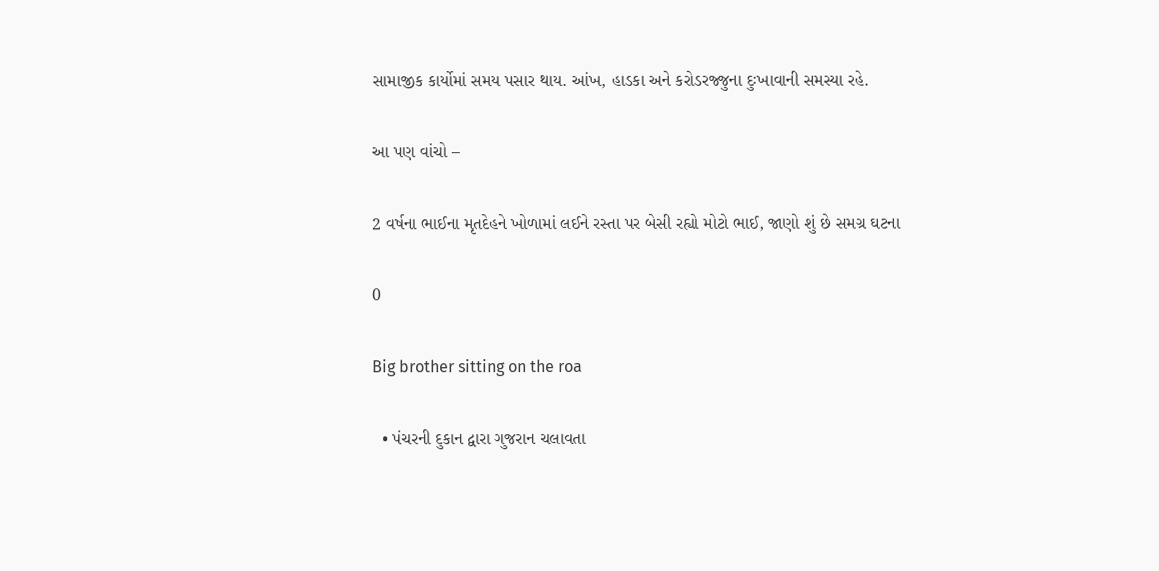સામાજીક કાર્યોમાં સમય પસાર થાય. આંખ, હાડકા અને કરોડરજ્જુના દુઃખાવાની સમસ્યા રહે.

આ પણ વાંચો –

2 વર્ષના ભાઈના મૃતદેહને ખોળામાં લઈને રસ્તા પર બેસી રહ્યો મોટો ભાઈ, જાણો શું છે સમગ્ર ઘટના

0

Big brother sitting on the roa

  • પંચરની દુકાન દ્વારા ગુજરાન ચલાવતા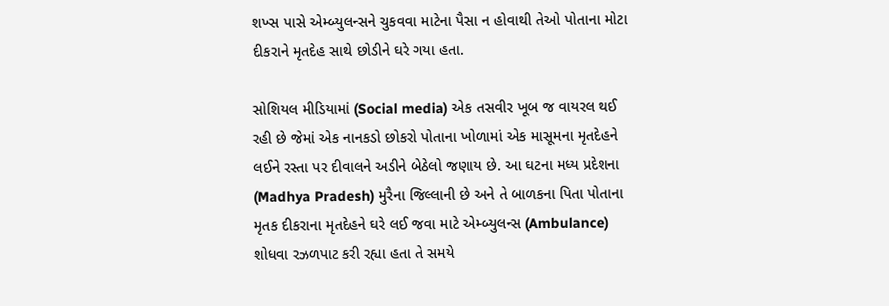શખ્સ પાસે એમ્બ્યુલન્સને ચુકવવા માટેના પૈસા ન હોવાથી તેઓ પોતાના મોટા દીકરાને મૃતદેહ સાથે છોડીને ઘરે ગયા હતા.

સોશિયલ મીડિયામાં (Social media) એક તસવીર ખૂબ જ વાયરલ થઈ રહી છે જેમાં એક નાનકડો છોકરો પોતાના ખોળામાં એક માસૂમના મૃતદેહને લઈને રસ્તા પર દીવાલને અડીને બેઠેલો જણાય છે. આ ઘટના મધ્ય પ્રદેશના (Madhya Pradesh) મુરૈના જિલ્લાની છે અને તે બાળકના પિતા પોતાના મૃતક દીકરાના મૃતદેહને ઘરે લઈ જવા માટે એમ્બ્યુલન્સ (Ambulance) શોધવા રઝળપાટ કરી રહ્યા હતા તે સમયે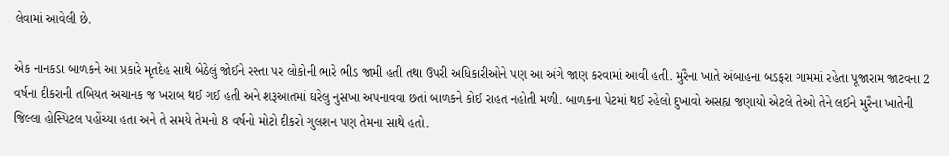લેવામાં આવેલી છે.

એક નાનકડા બાળકને આ પ્રકારે મૃતદેહ સાથે બેઠેલું જોઈને રસ્તા પર લોકોની ભારે ભીડ જામી હતી તથા ઉપરી અધિકારીઓને પણ આ અંગે જાણ કરવામાં આવી હતી. મુરૈના ખાતે અંબાહના બડફરા ગામમાં રહેતા પૂજારામ જાટવના 2 વર્ષના દીકરાની તબિયત અચાનક જ ખરાબ થઈ ગઈ હતી અને શરૂઆતમાં ઘરેલુ નુસખા અપનાવવા છતાં બાળકને કોઈ રાહત નહોતી મળી. બાળકના પેટમાં થઈ રહેલો દુખાવો અસહ્ય જણાયો એટલે તેઓ તેને લઈને મુરૈના ખાતેની જિલ્લા હોસ્પિટલ પહોંચ્યા હતા અને તે સમયે તેમનો 8 વર્ષનો મોટો દીકરો ગુલશન પણ તેમના સાથે હતો.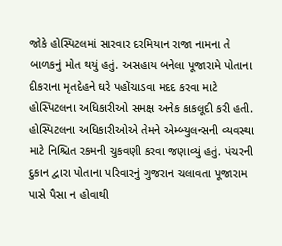જોકે હોસ્પિટલમાં સારવાર દરમિયાન રાજા નામના તે બાળકનું મોત થયું હતું. અસહાય બનેલા પૂજારામે પોતાના દીકરાના મૃતદેહને ઘરે પહોંચાડવા મદદ કરવા માટે હોસ્પિટલના અધિકારીઓ સમક્ષ અનેક કાકલૂદી કરી હતી. હોસ્પિટલના અધિકારીઓએ તેમને એમ્બ્યુલન્સની વ્યવસ્થા માટે નિશ્ચિત રકમની ચુકવણી કરવા જણાવ્યું હતું. પંચરની દુકાન દ્વારા પોતાના પરિવારનું ગુજરાન ચલાવતા પૂજારામ પાસે પૈસા ન હોવાથી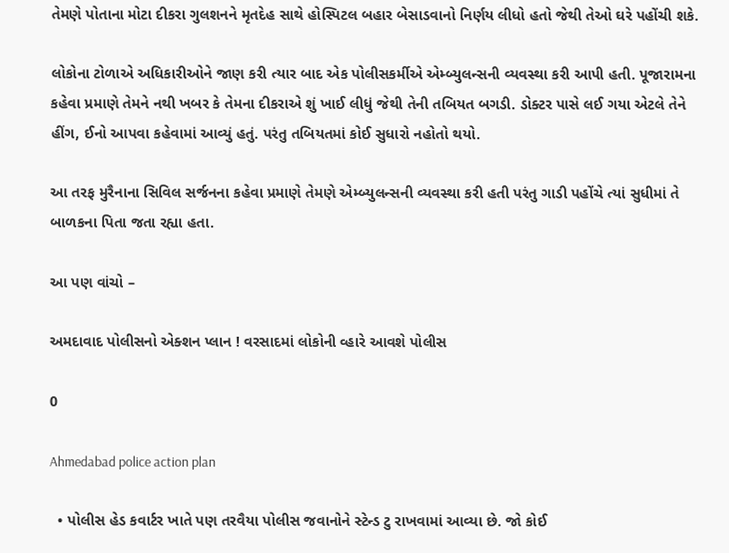તેમણે પોતાના મોટા દીકરા ગુલશનને મૃતદેહ સાથે હોસ્પિટલ બહાર બેસાડવાનો નિર્ણય લીધો હતો જેથી તેઓ ઘરે પહોંચી શકે.

લોકોના ટોળાએ અધિકારીઓને જાણ કરી ત્યાર બાદ એક પોલીસકર્મીએ એમ્બ્યુલન્સની વ્યવસ્થા કરી આપી હતી. પૂજારામના કહેવા પ્રમાણે તેમને નથી ખબર કે તેમના દીકરાએ શું ખાઈ લીધું જેથી તેની તબિયત બગડી. ડોક્ટર પાસે લઈ ગયા એટલે તેને હીંગ, ઈનો આપવા કહેવામાં આવ્યું હતું. પરંતુ તબિયતમાં કોઈ સુધારો નહોતો થયો.

આ તરફ મુરૈનાના સિવિલ સર્જનના કહેવા પ્રમાણે તેમણે એમ્બ્યુલન્સની વ્યવસ્થા કરી હતી પરંતુ ગાડી પહોંચે ત્યાં સુધીમાં તે બાળકના પિતા જતા રહ્યા હતા.

આ પણ વાંચો –

અમદાવાદ પોલીસનો એક્શન પ્લાન ! વરસાદમાં લોકોની વ્હારે આવશે પોલીસ

0

Ahmedabad police action plan

  • પોલીસ હેડ કવાર્ટર ખાતે પણ તરવૈયા પોલીસ જવાનોને સ્ટેન્ડ ટુ રાખવામાં આવ્યા છે. જો કોઈ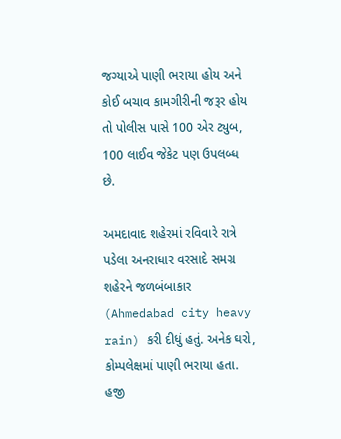જગ્યાએ પાણી ભરાયા હોય અને કોઈ બચાવ કામગીરીની જરૂર હોય તો પોલીસ પાસે 100 એર ટ્યુબ, 100 લાઈવ જેકેટ પણ ઉપલબ્ધ છે.

અમદાવાદ શહેરમાં રવિવારે રાત્રે પડેલા અનરાધાર વરસાદે સમગ્ર શહેરને જળબંબાકાર (Ahmedabad city heavy rain) કરી દીધું હતું. અનેક ઘરો, કોમ્પલેક્ષમાં પાણી ભરાયા હતા. હજી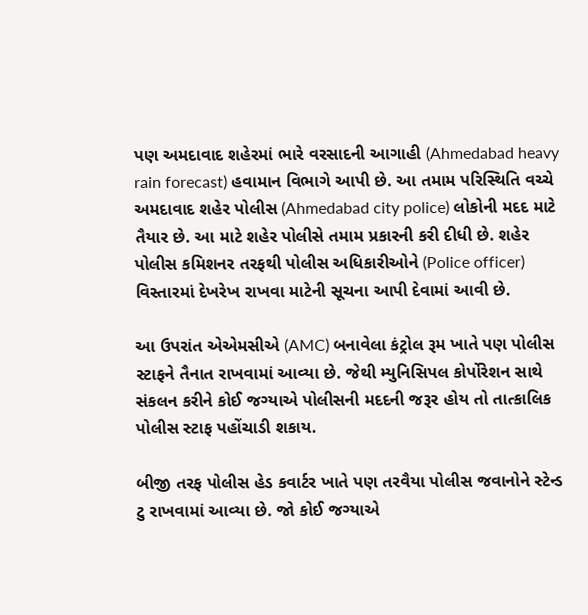પણ અમદાવાદ શહેરમાં ભારે વરસાદની આગાહી (Ahmedabad heavy rain forecast) હવામાન વિભાગે આપી છે. આ તમામ પરિસ્થિતિ વચ્ચે અમદાવાદ શહેર પોલીસ (Ahmedabad city police) લોકોની મદદ માટે તૈયાર છે. આ માટે શહેર પોલીસે તમામ પ્રકારની કરી દીધી છે. શહેર પોલીસ કમિશનર તરફથી પોલીસ અધિકારીઓને (Police officer) વિસ્તારમાં દેખરેખ રાખવા માટેની સૂચના આપી દેવામાં આવી છે.

આ ઉપરાંત એએમસીએ (AMC) બનાવેલા કંટ્રોલ રૂમ ખાતે પણ પોલીસ સ્ટાફને તૈનાત રાખવામાં આવ્યા છે. જેથી મ્યુનિસિપલ કોર્પોરેશન સાથે સંકલન કરીને કોઈ જગ્યાએ પોલીસની મદદની જરૂર હોય તો તાત્કાલિક પોલીસ સ્ટાફ પહોંચાડી શકાય.

બીજી તરફ પોલીસ હેડ કવાર્ટર ખાતે પણ તરવૈયા પોલીસ જવાનોને સ્ટેન્ડ ટુ રાખવામાં આવ્યા છે. જો કોઈ જગ્યાએ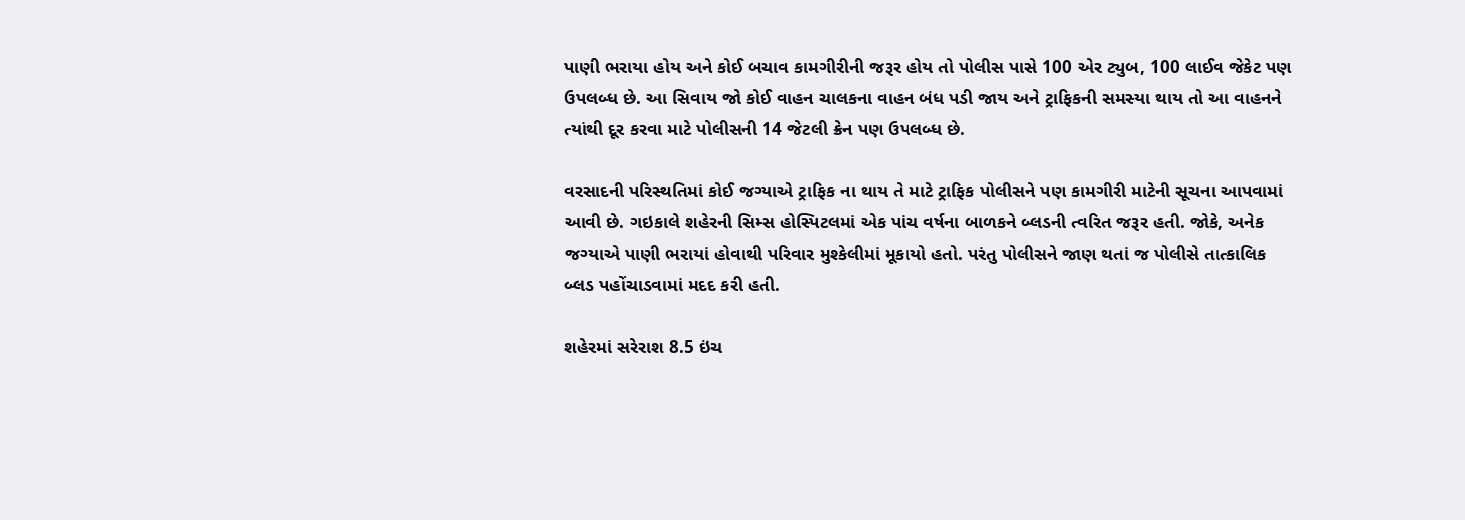પાણી ભરાયા હોય અને કોઈ બચાવ કામગીરીની જરૂર હોય તો પોલીસ પાસે 100 એર ટ્યુબ, 100 લાઈવ જેકેટ પણ ઉપલબ્ધ છે. આ સિવાય જો કોઈ વાહન ચાલકના વાહન બંધ પડી જાય અને ટ્રાફિકની સમસ્યા થાય તો આ વાહનને ત્યાંથી દૂર કરવા માટે પોલીસની 14 જેટલી ક્રેન પણ ઉપલબ્ધ છે.

વરસાદની પરિસ્થતિમાં કોઈ જગ્યાએ ટ્રાફિક ના થાય તે માટે ટ્રાફિક પોલીસને પણ કામગીરી માટેની સૂચના આપવામાં આવી છે. ગઇકાલે શહેરની સિમ્સ હોસ્પિટલમાં એક પાંચ વર્ષના બાળકને બ્લડની ત્વરિત જરૂર હતી. જોકે, અનેક જગ્યાએ પાણી ભરાયાં હોવાથી પરિવાર મુશ્કેલીમાં મૂકાયો હતો. પરંતુ પોલીસને જાણ થતાં જ પોલીસે તાત્કાલિક બ્લડ પહોંચાડવામાં મદદ કરી હતી.

શહેરમાં સરેરાશ 8.5 ઇંચ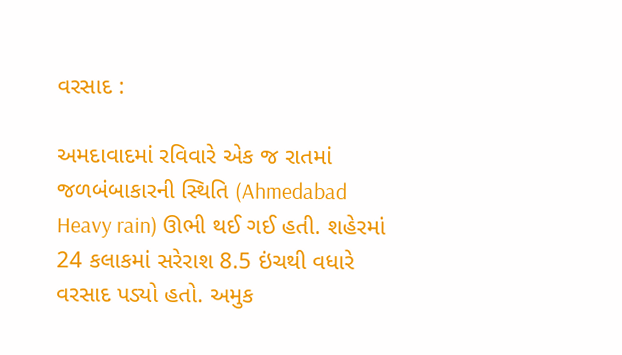વરસાદ :

અમદાવાદમાં રવિવારે એક જ રાતમાં જળબંબાકારની સ્થિતિ (Ahmedabad Heavy rain) ઊભી થઈ ગઈ હતી. શહેરમાં 24 કલાકમાં સરેરાશ 8.5 ઇંચથી વધારે વરસાદ પડ્યો હતો. અમુક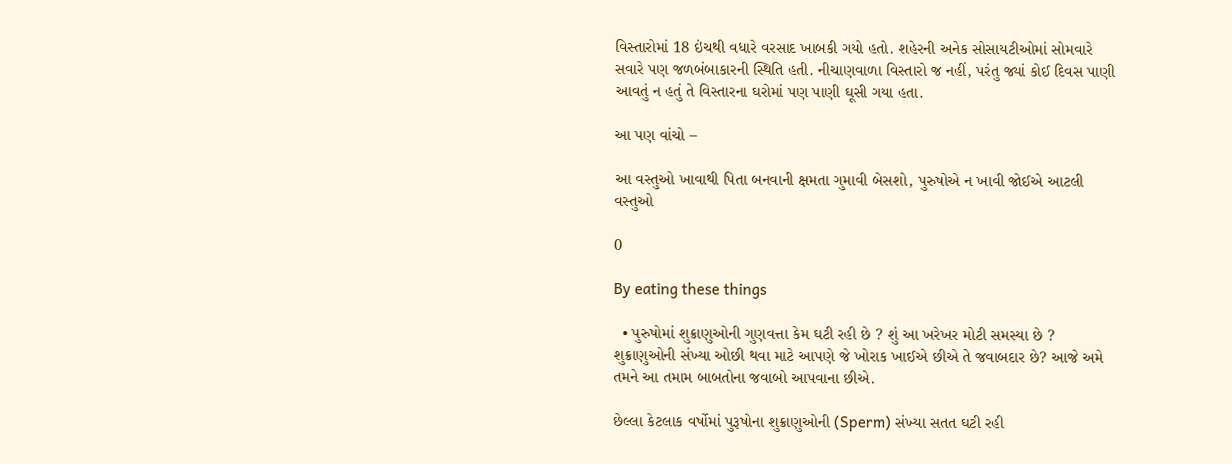વિસ્તારોમાં 18 ઇંચથી વધારે વરસાદ ખાબકી ગયો હતો. શહેરની અનેક સોસાયટીઓમાં સોમવારે સવારે પણ જળબંબાકારની સ્થિતિ હતી. નીચાણવાળા વિસ્તારો જ નહીં, પરંતુ જ્યાં કોઈ દિવસ પાણી આવતું ન હતું તે વિસ્તારના ઘરોમાં પણ પાણી ઘૂસી ગયા હતા.

આ પણ વાંચો –

આ વસ્તુઓ ખાવાથી પિતા બનવાની ક્ષમતા ગુમાવી બેસશો, પુરુષોએ ન ખાવી જોઈએ આટલી વસ્તુઓ

0

By eating these things

  • પુરુષોમાં શુક્રાણુઓની ગુણવત્તા કેમ ઘટી રહી છે ? શું આ ખરેખર મોટી સમસ્યા છે ? શુક્રાણુઓની સંખ્યા ઓછી થવા માટે આપણે જે ખોરાક ખાઈએ છીએ તે જવાબદાર છે? આજે અમે તમને આ તમામ બાબતોના જવાબો આપવાના છીએ.

છેલ્લા કેટલાક વર્ષોમાં પુરૂષોના શુક્રાણુઓની (Sperm) સંખ્યા સતત ઘટી રહી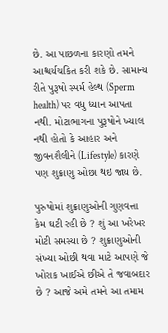છે. આ પાછળના કારણો તમને આશ્ચર્યચકિત કરી શકે છે. સામાન્ય રીતે પુરૂષો સ્પર્મ હેલ્થ (Sperm health) પર વધુ ધ્યાન આપતા નથી. મોટાભાગના પુરૂષોને ખ્યાલ નથી હોતો કે આહાર અને જીવનશૈલીને (Lifestyle) કારણે પણ શુક્રાણુ ઓછા થઇ જાય છે.

પુરુષોમાં શુક્રાણુઓની ગુણવત્તા કેમ ઘટી રહી છે ? શું આ ખરેખર મોટી સમસ્યા છે ? શુક્રાણુઓની સંખ્યા ઓછી થવા માટે આપણે જે ખોરાક ખાઈએ છીએ તે જવાબદાર છે ? આજે અમે તમને આ તમામ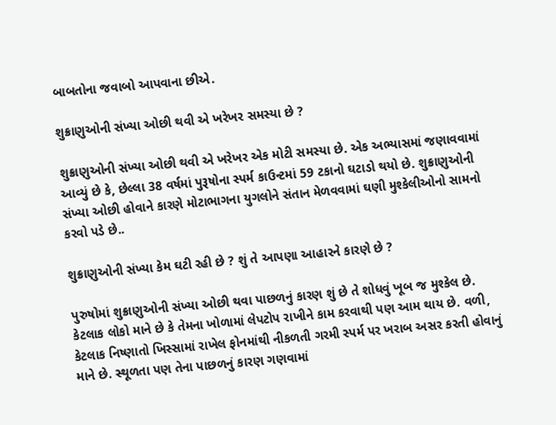બાબતોના જવાબો આપવાના છીએ.

શુક્રાણુઓની સંખ્યા ઓછી થવી એ ખરેખર સમસ્યા છે ?

શુક્રાણુઓની સંખ્યા ઓછી થવી એ ખરેખર એક મોટી સમસ્યા છે. એક અભ્યાસમાં જણાવવામાં આવ્યું છે કે, છેલ્લા 38 વર્ષમાં પુરૂષોના સ્પર્મ કાઉન્ટમાં 59 ટકાનો ઘટાડો થયો છે. શુક્રાણુઓની સંખ્યા ઓછી હોવાને કારણે મોટાભાગના યુગલોને સંતાન મેળવવામાં ઘણી મુશ્કેલીઓનો સામનો કરવો પડે છે..

શુક્રાણુઓની સંખ્યા કેમ ઘટી રહી છે ? શું તે આપણા આહારને કારણે છે ?

પુરુષોમાં શુક્રાણુઓની સંખ્યા ઓછી થવા પાછળનું કારણ શું છે તે શોધવું ખૂબ જ મુશ્કેલ છે. કેટલાક લોકો માને છે કે તેમના ખોળામાં લેપટોપ રાખીને કામ કરવાથી પણ આમ થાય છે. વળી, કેટલાક નિષ્ણાતો ખિસ્સામાં રાખેલ ફોનમાંથી નીકળતી ગરમી સ્પર્મ પર ખરાબ અસર કરતી હોવાનું માને છે. સ્થૂળતા પણ તેના પાછળનું કારણ ગણવામાં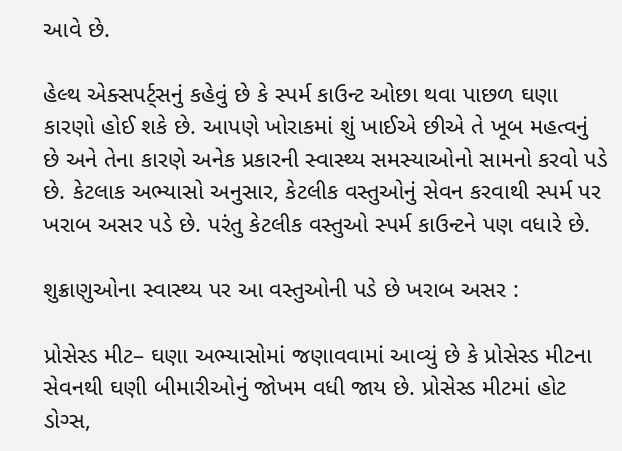આવે છે.

હેલ્થ એક્સપર્ટ્સનું કહેવું છે કે સ્પર્મ કાઉન્ટ ઓછા થવા પાછળ ઘણા કારણો હોઈ શકે છે. આપણે ખોરાકમાં શું ખાઈએ છીએ તે ખૂબ મહત્વનું છે અને તેના કારણે અનેક પ્રકારની સ્વાસ્થ્ય સમસ્યાઓનો સામનો કરવો પડે છે. કેટલાક અભ્યાસો અનુસાર, કેટલીક વસ્તુઓનું સેવન કરવાથી સ્પર્મ પર ખરાબ અસર પડે છે. પરંતુ કેટલીક વસ્તુઓ સ્પર્મ કાઉન્ટને પણ વધારે છે.

શુક્રાણુઓના સ્વાસ્થ્ય પર આ વસ્તુઓની પડે છે ખરાબ અસર :

પ્રોસેસ્ડ મીટ– ઘણા અભ્યાસોમાં જણાવવામાં આવ્યું છે કે પ્રોસેસ્ડ મીટના સેવનથી ઘણી બીમારીઓનું જોખમ વધી જાય છે. પ્રોસેસ્ડ મીટમાં હોટ ડોગ્સ,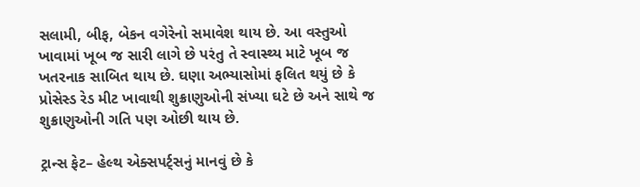સલામી, બીફ, બેકન વગેરેનો સમાવેશ થાય છે. આ વસ્તુઓ ખાવામાં ખૂબ જ સારી લાગે છે પરંતુ તે સ્વાસ્થ્ય માટે ખૂબ જ ખતરનાક સાબિત થાય છે. ઘણા અભ્યાસોમાં ફલિત થયું છે કે પ્રોસેસ્ડ રેડ મીટ ખાવાથી શુક્રાણુઓની સંખ્યા ઘટે છે અને સાથે જ શુક્રાણુઓની ગતિ પણ ઓછી થાય છે.

ટ્રાન્સ ફેટ– હેલ્થ એક્સપર્ટ્સનું માનવું છે કે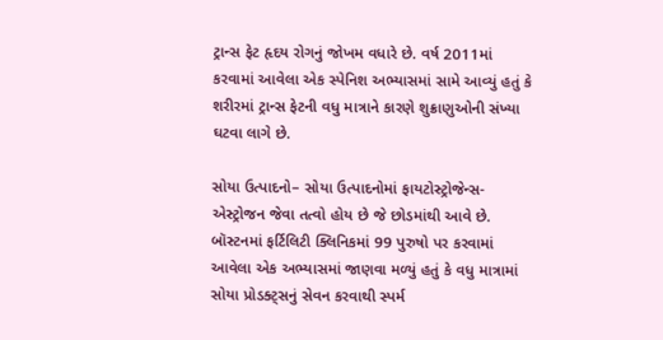ટ્રાન્સ ફેટ હૃદય રોગનું જોખમ વધારે છે. વર્ષ 2011માં કરવામાં આવેલા એક સ્પેનિશ અભ્યાસમાં સામે આવ્યું હતું કે શરીરમાં ટ્રાન્સ ફેટની વધુ માત્રાને કારણે શુક્રાણુઓની સંખ્યા ઘટવા લાગે છે.

સોયા ઉત્પાદનો– સોયા ઉત્પાદનોમાં ફાયટોસ્ટ્રોજેન્સ- એસ્ટ્રોજન જેવા તત્વો હોય છે જે છોડમાંથી આવે છે. બૉસ્ટનમાં ફર્ટિલિટી ક્લિનિકમાં 99 પુરુષો પર કરવામાં આવેલા એક અભ્યાસમાં જાણવા મળ્યું હતું કે વધુ માત્રામાં સોયા પ્રોડક્ટ્સનું સેવન કરવાથી સ્પર્મ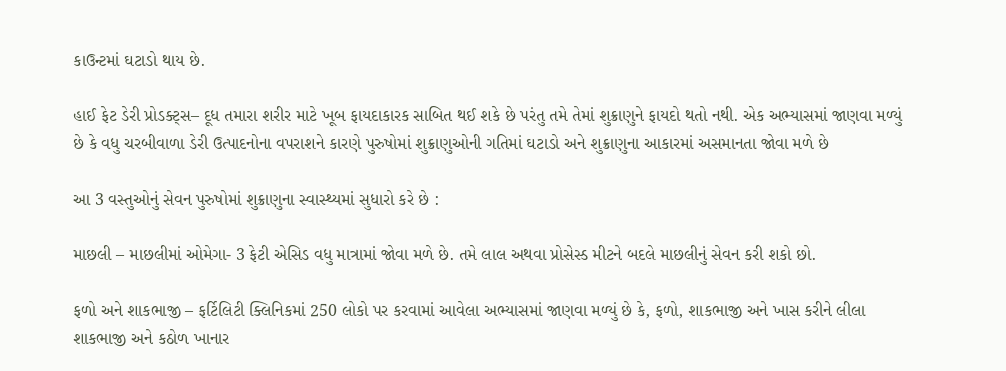કાઉન્ટમાં ઘટાડો થાય છે.

હાઈ ફેટ ડેરી પ્રોડક્ટ્સ– દૂધ તમારા શરીર માટે ખૂબ ફાયદાકારક સાબિત થઈ શકે છે પરંતુ તમે તેમાં શુક્રાણુને ફાયદો થતો નથી. એક અભ્યાસમાં જાણવા મળ્યું છે કે વધુ ચરબીવાળા ડેરી ઉત્પાદનોના વપરાશને કારણે પુરુષોમાં શુક્રાણુઓની ગતિમાં ઘટાડો અને શુક્રાણુના આકારમાં અસમાનતા જોવા મળે છે

આ 3 વસ્તુઓનું સેવન પુરુષોમાં શુક્રાણુના સ્વાસ્થ્યમાં સુધારો કરે છે :

માછલી – માછલીમાં ઓમેગા- 3 ફેટી એસિડ વધુ માત્રામાં જોવા મળે છે. તમે લાલ અથવા પ્રોસેસ્ડ મીટને બદલે માછલીનું સેવન કરી શકો છો.

ફળો અને શાકભાજી – ફર્ટિલિટી ક્લિનિકમાં 250 લોકો પર કરવામાં આવેલા અભ્યાસમાં જાણવા મળ્યું છે કે, ફળો, શાકભાજી અને ખાસ કરીને લીલા શાકભાજી અને કઠોળ ખાનાર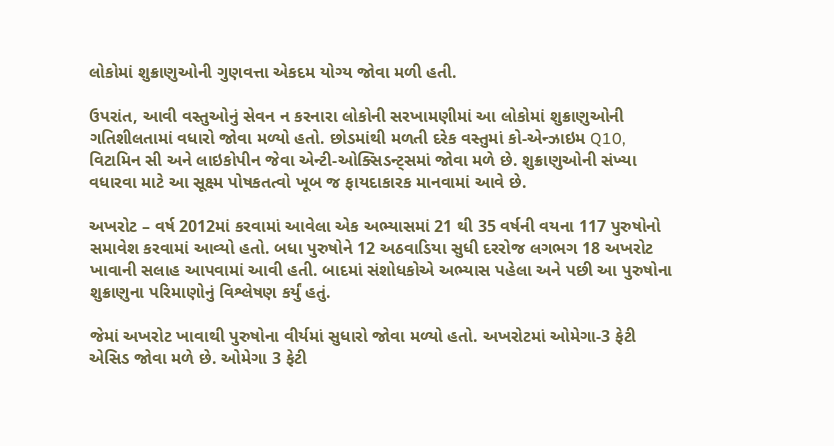લોકોમાં શુક્રાણુઓની ગુણવત્તા એકદમ યોગ્ય જોવા મળી હતી.

ઉપરાંત, આવી વસ્તુઓનું સેવન ન કરનારા લોકોની સરખામણીમાં આ લોકોમાં શુક્રાણુઓની ગતિશીલતામાં વધારો જોવા મળ્યો હતો. છોડમાંથી મળતી દરેક વસ્તુમાં કો-એન્ઝાઇમ Q10, વિટામિન સી અને લાઇકોપીન જેવા એન્ટી-ઓક્સિડન્ટ્સમાં જોવા મળે છે. શુક્રાણુઓની સંખ્યા વધારવા માટે આ સૂક્ષ્મ પોષકતત્વો ખૂબ જ ફાયદાકારક માનવામાં આવે છે.

અખરોટ – વર્ષ 2012માં કરવામાં આવેલા એક અભ્યાસમાં 21 થી 35 વર્ષની વયના 117 પુરુષોનો સમાવેશ કરવામાં આવ્યો હતો. બધા પુરુષોને 12 અઠવાડિયા સુધી દરરોજ લગભગ 18 અખરોટ ખાવાની સલાહ આપવામાં આવી હતી. બાદમાં સંશોધકોએ અભ્યાસ પહેલા અને પછી આ પુરુષોના શુક્રાણુના પરિમાણોનું વિશ્લેષણ કર્યું હતું.

જેમાં અખરોટ ખાવાથી પુરુષોના વીર્યમાં સુધારો જોવા મળ્યો હતો. અખરોટમાં ઓમેગા-3 ફેટી એસિડ જોવા મળે છે. ઓમેગા 3 ફેટી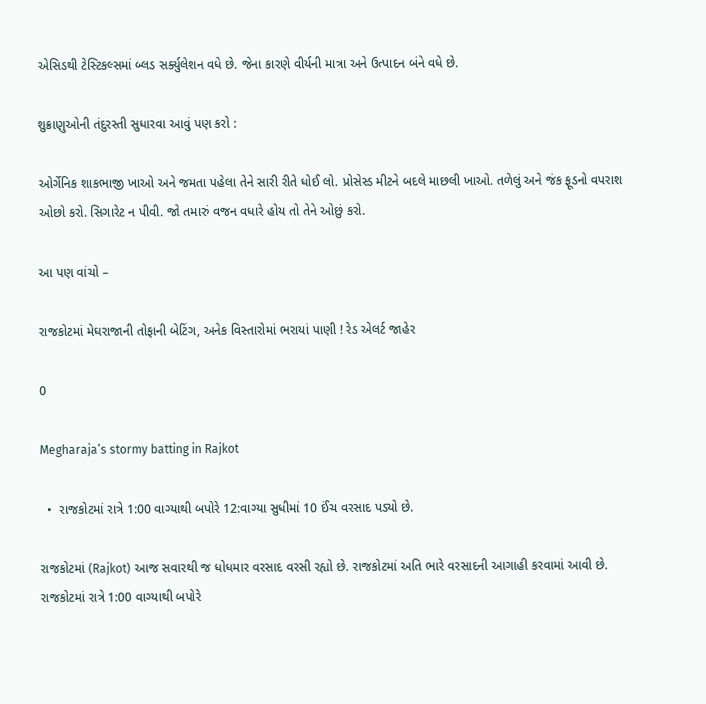એસિડથી ટેસ્ટિકલ્સમાં બ્લડ સર્ક્યુલેશન વધે છે. જેના કારણે વીર્યની માત્રા અને ઉત્પાદન બંને વધે છે.

શુક્રાણુઓની તંદુરસ્તી સુધારવા આવું પણ કરો :

ઓર્ગેનિક શાકભાજી ખાઓ અને જમતા પહેલા તેને સારી રીતે ધોઈ લો. પ્રોસેસ્ડ મીટને બદલે માછલી ખાઓ. તળેલું અને જંક ફૂડનો વપરાશ ઓછો કરો. સિગારેટ ન પીવી. જો તમારું વજન વધારે હોય તો તેને ઓછું કરો.

આ પણ વાંચો –

રાજકોટમાં મેઘરાજાની તોફાની બેટિંગ, અનેક વિસ્તારોમાં ભરાયાં પાણી ! રેડ એલર્ટ જાહેર

0

Megharaja’s stormy batting in Rajkot

  •  રાજકોટમાં રાત્રે 1:00 વાગ્યાથી બપોરે 12:વાગ્યા સુધીમાં 10 ઈંચ વરસાદ પડ્યો છે.

રાજકોટમાં (Rajkot) આજ સવારથી જ ધોધમાર વરસાદ વરસી રહ્યો છે. રાજકોટમાં અતિ ભારે વરસાદની આગાહી કરવામાં આવી છે. રાજકોટમાં રાત્રે 1:00 વાગ્યાથી બપોરે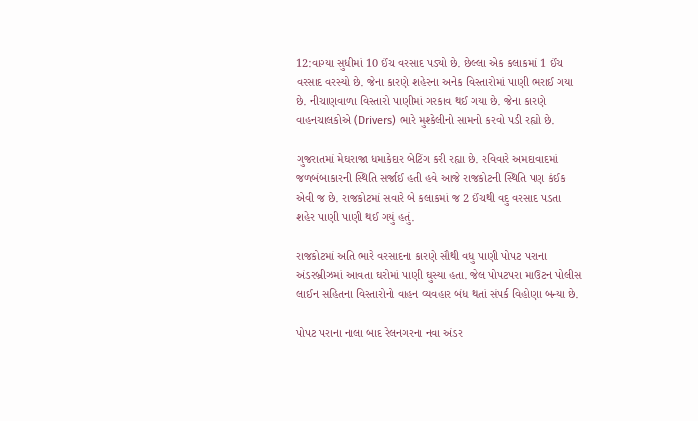12:વાગ્યા સુધીમાં 10 ઈંચ વરસાદ પડ્યો છે. છેલ્લા એક કલાકમાં 1 ઈંચ વરસાદ વરસ્યો છે. જેના કારણે શહેરના અનેક વિસ્તારોમાં પાણી ભરાઈ ગયા છે. નીચાણવાળા વિસ્તારો પાણીમાં ગરકાવ થઈ ગયા છે. જેના કારણે વાહનચાલકોએ (Drivers) ભારે મુશ્કેલીનો સામનો કરવો પડી રહ્યો છે.

ગુજરાતમાં મેઘરાજા ધમાકેદાર બેટિંગ કરી રહ્યા છે. રવિવારે અમદાવાદમાં જળબંબાકારની સ્થિતિ સર્જાઈ હતી હવે આજે રાજકોટની સ્થિતિ પણ કંઈક એવી જ છે. રાજકોટમાં સવારે બે કલાકમાં જ 2 ઈંચથી વદુ વરસાદ પડતા શહેર પાણી પાણી થઈ ગયું હતું.

રાજકોટમાં અતિ ભારે વરસાદના કારણે સૌથી વધુ પાણી પોપટ પરાના અંડરબ્રીઝમાં આવતા ઘરોમાં પાણી ઘુસ્યા હતા. જેલ પોપટપરા માઉટન પોલીસ લાઈન સહિતના વિસ્તારોનો વાહન વ્યવહાર બંધ થતાં સંપર્ક વિહોણા બન્યા છે.

પોપટ પરાના નાલા બાદ રેલનગરના નવા અંડર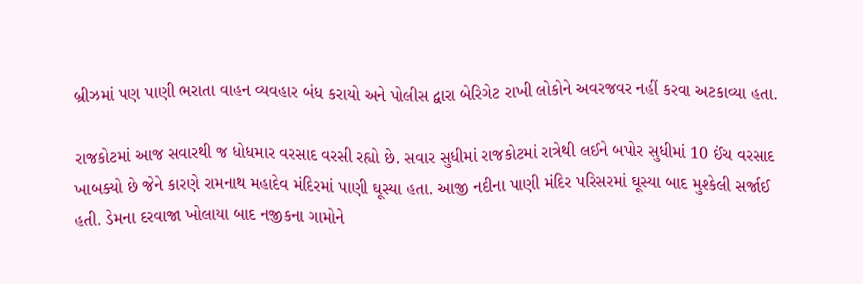બ્રીઝમાં પણ પાણી ભરાતા વાહન વ્યવહાર બંધ કરાયો અને પોલીસ દ્વારા બેરિગેટ રાખી લોકોને અવરજવર નહીં કરવા અટકાવ્યા હતા.

રાજકોટમાં આજ સવારથી જ ધોધમાર વરસાદ વરસી રહ્યો છે. સવાર સુધીમાં રાજકોટમાં રાત્રેથી લઈને બપોર સુધીમાં 10 ઈંચ વરસાદ ખાબક્યો છે જેને કારણે રામનાથ મહાદેવ મંદિરમાં પાણી ઘૂસ્યા હતા. આજી નદીના પાણી મંદિર પરિસરમાં ઘૂસ્યા બાદ મુશ્કેલી સર્જાઈ હતી. ડેમના દરવાજા ખોલાયા બાદ નજીકના ગામોને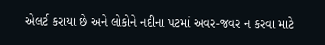એલર્ટ કરાયા છે અને લોકોને નદીના પટમાં અવર-જવર ન કરવા માટે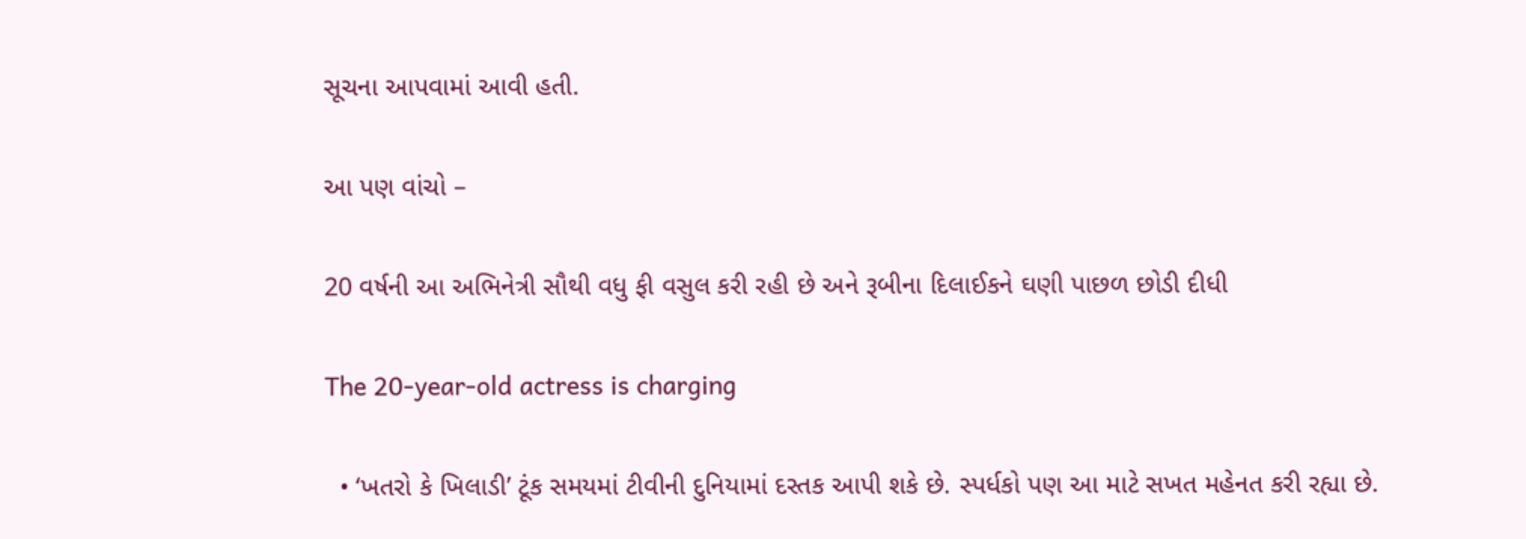સૂચના આપવામાં આવી હતી.

આ પણ વાંચો –

20 વર્ષની આ અભિનેત્રી સૌથી વધુ ફી વસુલ કરી રહી છે અને રૂબીના દિલાઈકને ઘણી પાછળ છોડી દીધી

The 20-year-old actress is charging

  • ‘ખતરો કે ખિલાડી’ ટૂંક સમયમાં ટીવીની દુનિયામાં દસ્તક આપી શકે છે. સ્પર્ધકો પણ આ માટે સખત મહેનત કરી રહ્યા છે.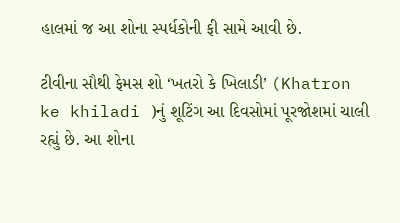હાલમાં જ આ શોના સ્પર્ધકોની ફી સામે આવી છે.

ટીવીના સૌથી ફેમસ શો ‘ખતરો કે ખિલાડી’ (Khatron ke khiladi )નું શૂટિંગ આ દિવસોમાં પૂરજોશમાં ચાલી રહ્યું છે. આ શોના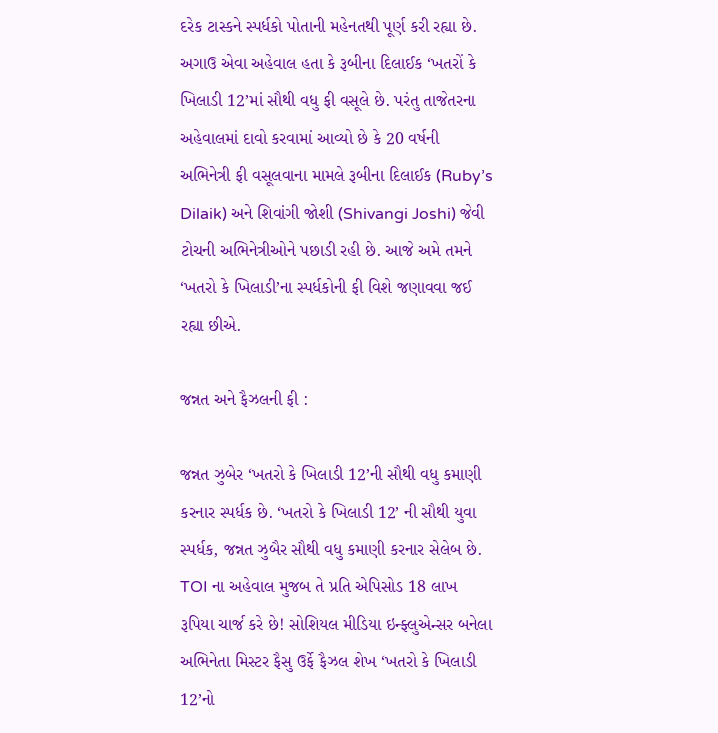દરેક ટાસ્કને સ્પર્ધકો પોતાની મહેનતથી પૂર્ણ કરી રહ્યા છે. અગાઉ એવા અહેવાલ હતા કે રૂબીના દિલાઈક ‘ખતરોં કે ખિલાડી 12’માં સૌથી વધુ ફી વસૂલે છે. પરંતુ તાજેતરના અહેવાલમાં દાવો કરવામાં આવ્યો છે કે 20 વર્ષની અભિનેત્રી ફી વસૂલવાના મામલે રૂબીના દિલાઈક (Ruby’s Dilaik) અને શિવાંગી જોશી (Shivangi Joshi) જેવી ટોચની અભિનેત્રીઓને પછાડી રહી છે. આજે અમે તમને ‘ખતરો કે ખિલાડી’ના સ્પર્ધકોની ફી વિશે જણાવવા જઈ રહ્યા છીએ.

જન્નત અને ફૈઝલની ફી :

જન્નત ઝુબેર ‘ખતરો કે ખિલાડી 12’ની સૌથી વધુ કમાણી કરનાર સ્પર્ધક છે. ‘ખતરો કે ખિલાડી 12’ ની સૌથી યુવા સ્પર્ધક, જન્નત ઝુબૈર સૌથી વધુ કમાણી કરનાર સેલેબ છે. TOI ના અહેવાલ મુજબ તે પ્રતિ એપિસોડ 18 લાખ રૂપિયા ચાર્જ કરે છે! સોશિયલ મીડિયા ઇન્ફ્લુએન્સર બનેલા અભિનેતા મિસ્ટર ફૈસુ ઉર્ફે ફૈઝલ શેખ ‘ખતરો કે ખિલાડી 12’નો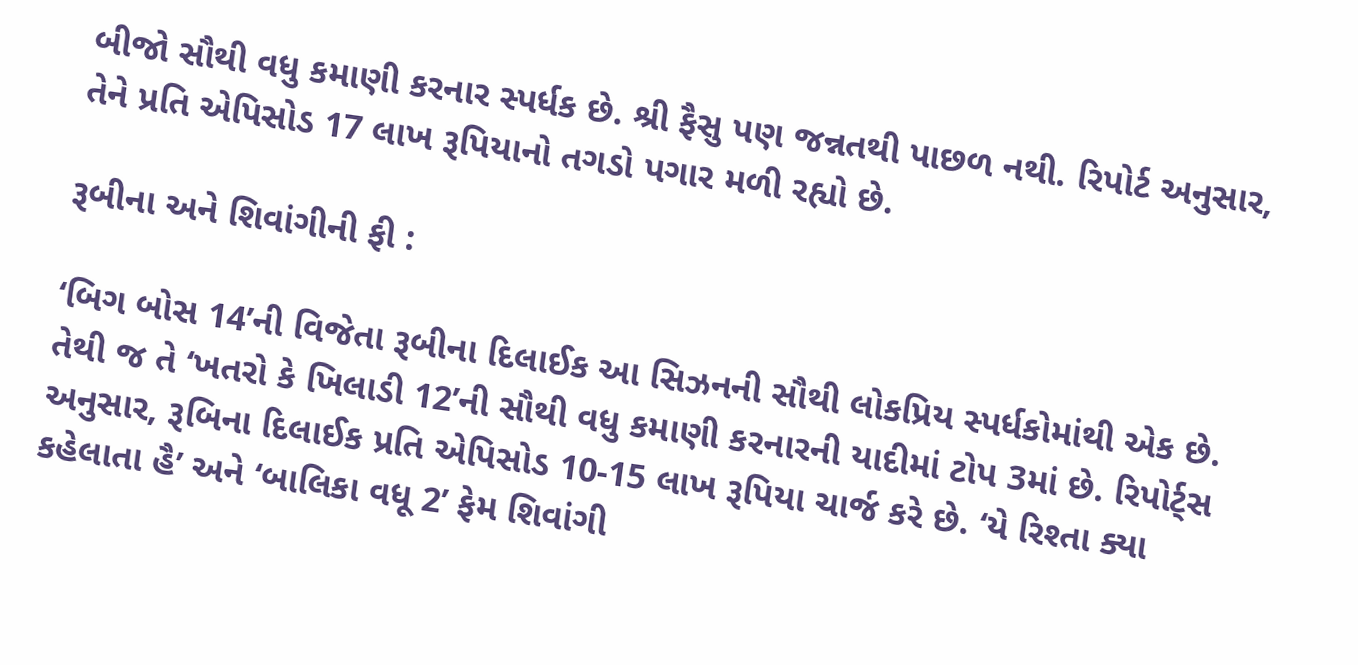બીજો સૌથી વધુ કમાણી કરનાર સ્પર્ધક છે. શ્રી ફૈસુ પણ જન્નતથી પાછળ નથી. રિપોર્ટ અનુસાર, તેને પ્રતિ એપિસોડ 17 લાખ રૂપિયાનો તગડો પગાર મળી રહ્યો છે.

રૂબીના અને શિવાંગીની ફી :

‘બિગ બોસ 14’ની વિજેતા રૂબીના દિલાઈક આ સિઝનની સૌથી લોકપ્રિય સ્પર્ધકોમાંથી એક છે. તેથી જ તે ‘ખતરો કે ખિલાડી 12’ની સૌથી વધુ કમાણી કરનારની યાદીમાં ટોપ 3માં છે. રિપોર્ટ્સ અનુસાર, રૂબિના દિલાઈક પ્રતિ એપિસોડ 10-15 લાખ રૂપિયા ચાર્જ કરે છે. ‘યે રિશ્તા ક્યા કહેલાતા હૈ’ અને ‘બાલિકા વધૂ 2’ ફેમ શિવાંગી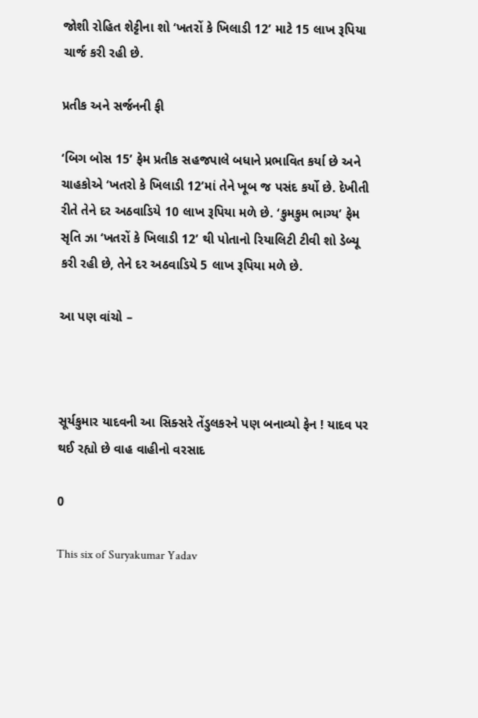જોશી રોહિત શેટ્ટીના શો ‘ખતરોં કે ખિલાડી 12’ માટે 15 લાખ રૂપિયા ચાર્જ કરી રહી છે.

પ્રતીક અને સર્જનની ફી

‘બિગ બોસ 15’ ફેમ પ્રતીક સહજપાલે બધાને પ્રભાવિત કર્યા છે અને ચાહકોએ ‘ખતરો કે ખિલાડી 12’માં તેને ખૂબ જ પસંદ કર્યો છે. દેખીતી રીતે તેને દર અઠવાડિયે 10 લાખ રૂપિયા મળે છે. ‘કુમકુમ ભાગ્ય’ ફેમ સૃતિ ઝા ‘ખતરોં કે ખિલાડી 12’ થી પોતાનો રિયાલિટી ટીવી શો ડેબ્યૂ કરી રહી છે, તેને દર અઠવાડિયે 5 લાખ રૂપિયા મળે છે.

આ પણ વાંચો –



સૂર્યકુમાર યાદવની આ સિક્સરે તેંડુલકરને પણ બનાવ્યો ફેન ! યાદવ પર થઈ રહ્યો છે વાહ વાહીનો વરસાદ

0

This six of Suryakumar Yadav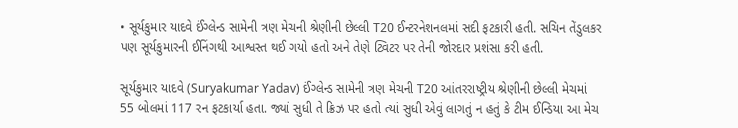• સૂર્યકુમાર યાદવે ઈંગ્લેન્ડ સામેની ત્રણ મેચની શ્રેણીની છેલ્લી T20 ઈન્ટરનેશનલમાં સદી ફટકારી હતી. સચિન તેંડુલકર પણ સૂર્યકુમારની ઈનિંગથી આશ્વસ્ત થઈ ગયો હતો અને તેણે ટ્વિટર પર તેની જોરદાર પ્રશંસા કરી હતી.

સૂર્યકુમાર યાદવે (Suryakumar Yadav) ઈંગ્લેન્ડ સામેની ત્રણ મેચની T20 આંતરરાષ્ટ્રીય શ્રેણીની છેલ્લી મેચમાં 55 બોલમાં 117 રન ફટકાર્યા હતા. જ્યાં સુધી તે ક્રિઝ પર હતો ત્યાં સુધી એવું લાગતું ન હતું કે ટીમ ઈન્ડિયા આ મેચ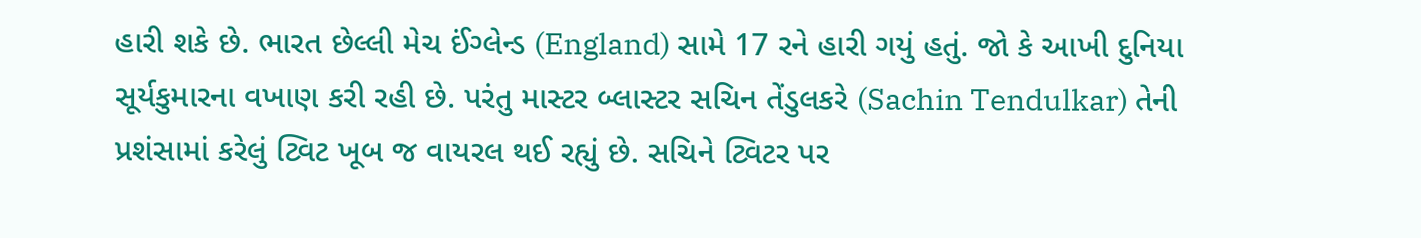હારી શકે છે. ભારત છેલ્લી મેચ ઈંગ્લેન્ડ (England) સામે 17 રને હારી ગયું હતું. જો કે આખી દુનિયા સૂર્યકુમારના વખાણ કરી રહી છે. પરંતુ માસ્ટર બ્લાસ્ટર સચિન તેંડુલકરે (Sachin Tendulkar) તેની પ્રશંસામાં કરેલું ટ્વિટ ખૂબ જ વાયરલ થઈ રહ્યું છે. સચિને ટ્વિટર પર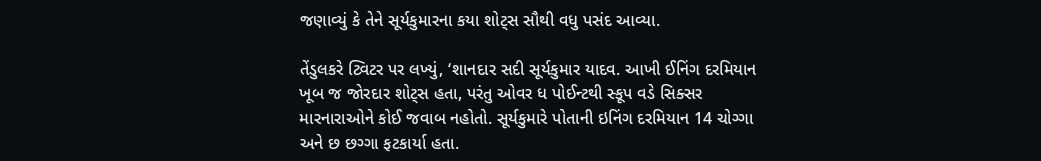જણાવ્યું કે તેને સૂર્યકુમારના કયા શોટ્સ સૌથી વધુ પસંદ આવ્યા.

તેંડુલકરે ટ્વિટર પર લખ્યું, ‘શાનદાર સદી સૂર્યકુમાર યાદવ. આખી ઈનિંગ દરમિયાન ખૂબ જ જોરદાર શોટ્સ હતા, પરંતુ ઓવર ધ પોઈન્ટથી સ્કૂપ વડે સિક્સર મારનારાઓને કોઈ જવાબ નહોતો. સૂર્યકુમારે પોતાની ઇનિંગ દરમિયાન 14 ચોગ્ગા અને છ છગ્ગા ફટકાર્યા હતા.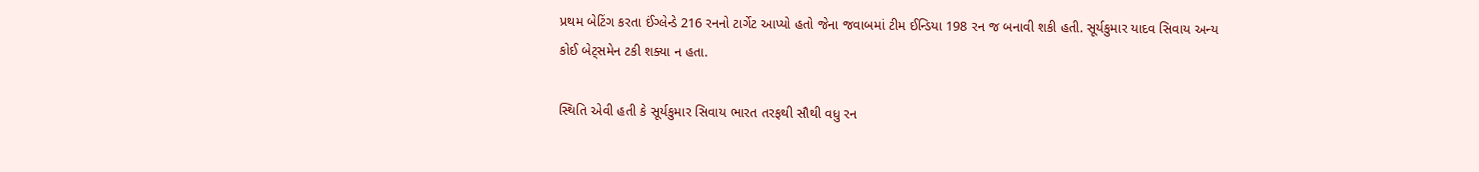પ્રથમ બેટિંગ કરતા ઈંગ્લેન્ડે 216 રનનો ટાર્ગેટ આપ્યો હતો જેના જવાબમાં ટીમ ઈન્ડિયા 198 રન જ બનાવી શકી હતી. સૂર્યકુમાર યાદવ સિવાય અન્ય કોઈ બેટ્સમેન ટકી શક્યા ન હતા.

સ્થિતિ એવી હતી કે સૂર્યકુમાર સિવાય ભારત તરફથી સૌથી વધુ રન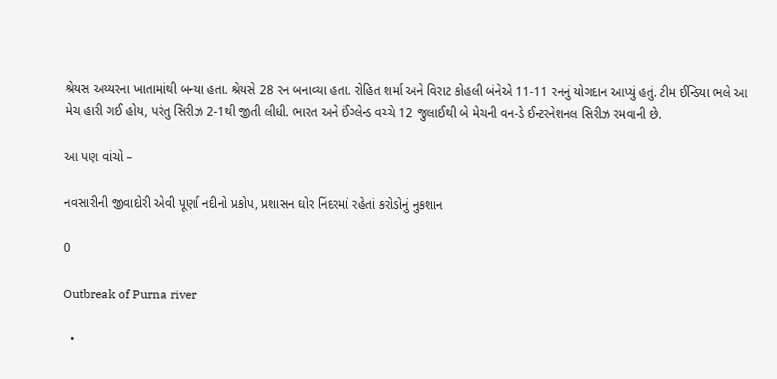શ્રેયસ અય્યરના ખાતામાંથી બન્યા હતા. શ્રેયસે 28 રન બનાવ્યા હતા. રોહિત શર્મા અને વિરાટ કોહલી બંનેએ 11-11 રનનું યોગદાન આપ્યું હતું. ટીમ ઈન્ડિયા ભલે આ મેચ હારી ગઈ હોય, પરંતુ સિરીઝ 2-1થી જીતી લીધી. ભારત અને ઈંગ્લેન્ડ વચ્ચે 12 જુલાઈથી બે મેચની વન-ડે ઈન્ટરનેશનલ સિરીઝ રમવાની છે.

આ પણ વાંચો –

નવસારીની જીવાદોરી એવી પૂર્ણા નદીનો પ્રકોપ, પ્રશાસન ઘોર નિંદરમાં રહેતાં કરોડોનું નુકશાન

0

Outbreak of Purna river

  •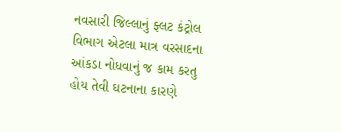નવસારી જિલ્લાનું ફ્લટ કંટ્રોલ વિભાગ એટલા માત્ર વરસાદના આંકડા નોધવાનું જ કામ કરતુ હોય તેવી ઘટનાના કારણે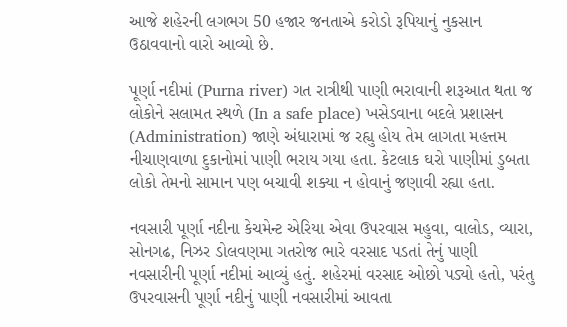આજે શહેરની લગભગ 50 હજાર જનતાએ કરોડો રૂપિયાનું નુકસાન ઉઠાવવાનો વારો આવ્યો છે.

પૂર્ણા નદીમાં (Purna river) ગત રાત્રીથી પાણી ભરાવાની શરૂઆત થતા જ લોકોને સલામત સ્થળે (In a safe place) ખસેડવાના બદલે પ્રશાસન (Administration) જાણે અંધારામાં જ રહ્યુ હોય તેમ લાગતા મહત્તમ નીચાણવાળા દુકાનોમાં પાણી ભરાય ગયા હતા. કેટલાક ઘરો પાણીમાં ડુબતા લોકો તેમનો સામાન પણ બચાવી શક્યા ન હોવાનું જણાવી રહ્યા હતા.

નવસારી પૂર્ણા નદીના કેચમેન્ટ એરિયા એવા ઉપરવાસ મહુવા, વાલોડ, વ્યારા, સોનગઢ, નિઝર ડોલવણમા ગતરોજ ભારે વરસાદ પડતાં તેનું પાણી નવસારીની પૂર્ણા નદીમાં આવ્યું હતું. શહેરમાં વરસાદ ઓછો પડ્યો હતો, પરંતુ ઉપરવાસની પૂર્ણા નદીનું પાણી નવસારીમાં આવતા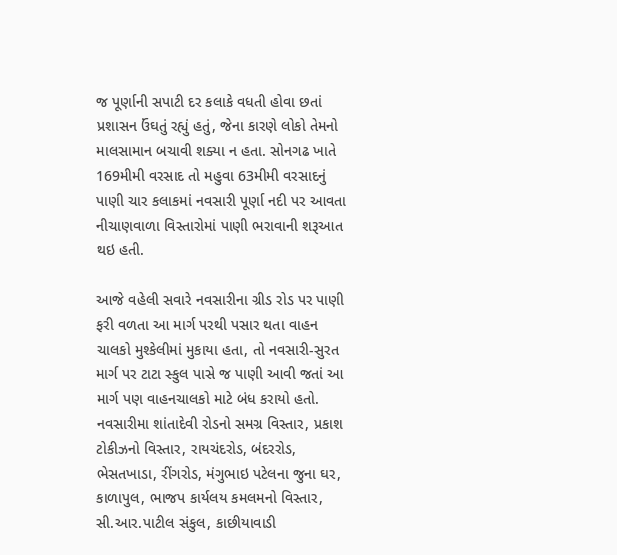જ પૂર્ણાની સપાટી દર કલાકે વધતી હોવા છતાં પ્રશાસન ઉંઘતું રહ્યું હતું, જેના કારણે લોકો તેમનો માલસામાન બચાવી શક્યા ન હતા. સોનગઢ ખાતે 169મીમી વરસાદ તો મહુવા 63મીમી વરસાદનું પાણી ચાર કલાકમાં નવસારી પૂર્ણા નદી પર આવતા નીચાણવાળા વિસ્તારોમાં પાણી ભરાવાની શરૂઆત થઇ હતી.

આજે વહેલી સવારે નવસારીના ગ્રીડ રોડ પર પાણી ફરી વળતા આ માર્ગ પરથી પસાર થતા વાહન ચાલકો મુશ્કેલીમાં મુકાયા હતા, તો નવસારી-સુરત માર્ગ પર ટાટા સ્કુલ પાસે જ પાણી આવી જતાં આ માર્ગ પણ વાહનચાલકો માટે બંધ કરાયો હતો. નવસારીમા શાંતાદેવી રોડનો સમગ્ર વિસ્તાર, પ્રકાશ ટોકીઝનો વિસ્તાર, રાયચંદરોડ, બંદરરોડ, ભેસતખાડા, રીંગરોડ, મંગુભાઇ પટેલના જુના ઘર, કાળાપુલ, ભાજપ કાર્યલય કમલમનો વિસ્તાર, સી.આર.પાટીલ સંકુલ, કાછીયાવાડી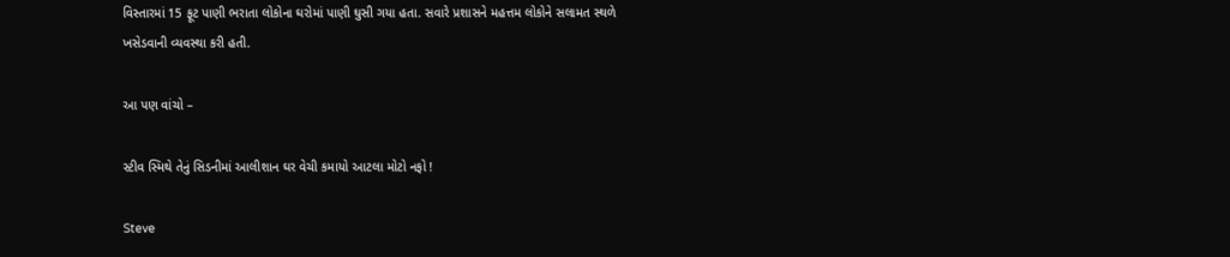વિસ્તારમાં 15 ફૂટ પાણી ભરાતા લોકોના ઘરોમાં પાણી ઘુસી ગયા હતા. સવારે પ્રશાસને મહત્તમ લોકોને સલામત સ્થળે ખસેડવાની વ્યવસ્થા કરી હતી.

આ પણ વાંચો –

સ્ટીવ સ્મિથે તેનું સિડનીમાં આલીશાન ઘર વેચી કમાયો આટલા મોટો નફો !

Steve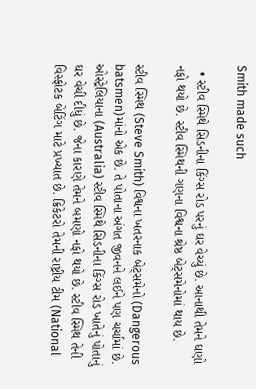Smith made such

  • સ્ટીવ સ્મિથે સિડનીના કિંગ્સ રોડ પરનું ઘર વેચ્યું છે. આનાથી તેમને ઘણો નફો થયો છે. સ્ટીવ સ્મિથની ગણના વિશ્વના શ્રેષ્ઠ બેટ્સમેનોમાં થાય છે.

સ્ટીવ સ્મિથ (Steve Smith) વિશ્વના ખતરનાક બેટ્સમેનો (Dangerous batsmen)માંનો એક છે. તે પોતાના અંગત જીવનને લઈને પણ ચર્ચામાં છે. ઓસ્ટ્રેલિયાના (Australia) સ્ટીવ સ્મિથે સિડનીના કિંગ્સ રોડ ખાતેનું પોતાનું ઘર વેચી દીધું છે. જેના કારણે તેમને બમણો નફો થયો છે. સ્ટીવ સ્મિથ તેની વિસ્ફોટક બેટિંગ માટે પ્રખ્યાત છે. ક્રિકેટરો તેમની રાષ્ટ્રીય ટીમ (National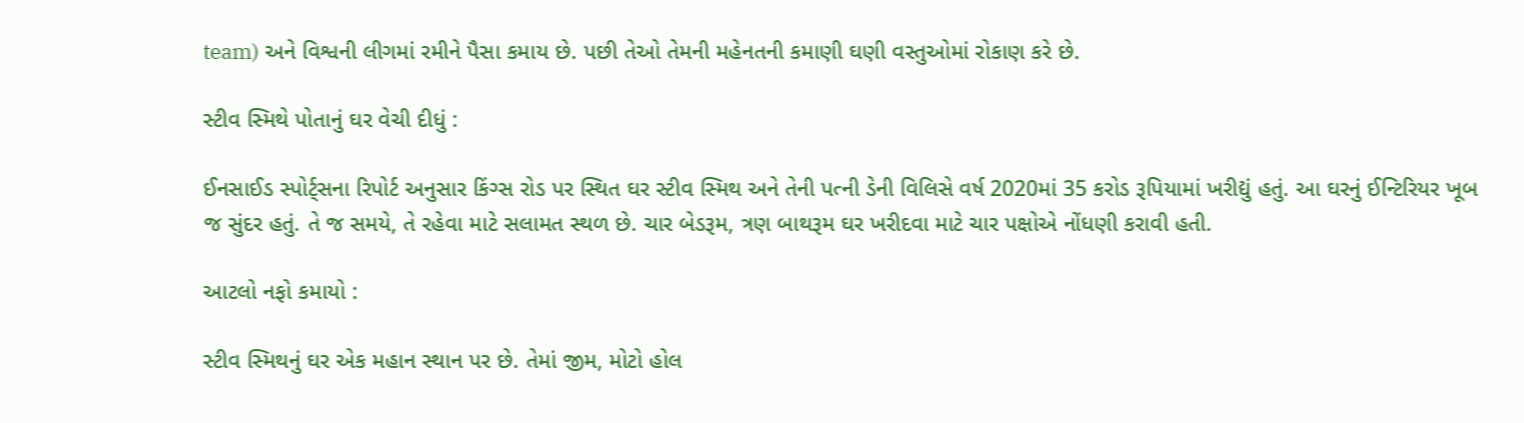team) અને વિશ્વની લીગમાં રમીને પૈસા કમાય છે. પછી તેઓ તેમની મહેનતની કમાણી ઘણી વસ્તુઓમાં રોકાણ કરે છે.

સ્ટીવ સ્મિથે પોતાનું ઘર વેચી દીધું :

ઈનસાઈડ સ્પોર્ટ્સના રિપોર્ટ અનુસાર કિંગ્સ રોડ પર સ્થિત ઘર સ્ટીવ સ્મિથ અને તેની પત્ની ડેની વિલિસે વર્ષ 2020માં 35 કરોડ રૂપિયામાં ખરીદ્યું હતું. આ ઘરનું ઈન્ટિરિયર ખૂબ જ સુંદર હતું. તે જ સમયે, તે રહેવા માટે સલામત સ્થળ છે. ચાર બેડરૂમ, ત્રણ બાથરૂમ ઘર ખરીદવા માટે ચાર પક્ષોએ નોંધણી કરાવી હતી.

આટલો નફો કમાયો :

સ્ટીવ સ્મિથનું ઘર એક મહાન સ્થાન પર છે. તેમાં જીમ, મોટો હોલ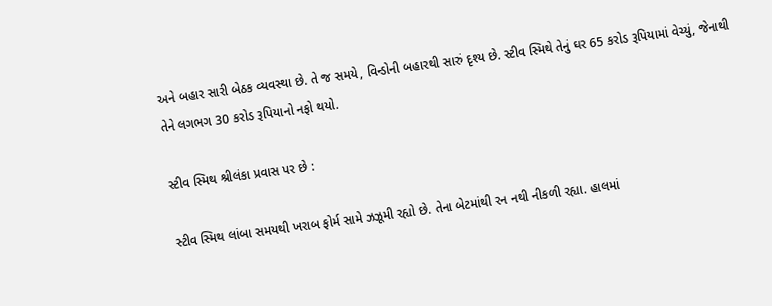અને બહાર સારી બેઠક વ્યવસ્થા છે. તે જ સમયે, વિન્ડોની બહારથી સારું દૃશ્ય છે. સ્ટીવ સ્મિથે તેનું ઘર 65 કરોડ રૂપિયામાં વેચ્યું, જેનાથી તેને લગભગ 30 કરોડ રૂપિયાનો નફો થયો.

સ્ટીવ સ્મિથ શ્રીલંકા પ્રવાસ પર છે :

સ્ટીવ સ્મિથ લાંબા સમયથી ખરાબ ફોર્મ સામે ઝઝૂમી રહ્યો છે. તેના બેટમાંથી રન નથી નીકળી રહ્યા. હાલમાં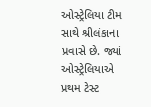ઓસ્ટ્રેલિયા ટીમ સાથે શ્રીલંકાના પ્રવાસે છે. જ્યાં ઓસ્ટ્રેલિયાએ પ્રથમ ટેસ્ટ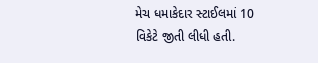મેચ ધમાકેદાર સ્ટાઈલમાં 10 વિકેટે જીતી લીધી હતી.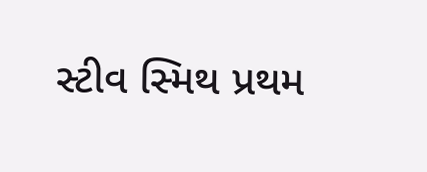સ્ટીવ સ્મિથ પ્રથમ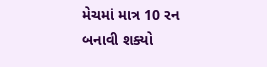મેચમાં માત્ર 10 રન બનાવી શક્યો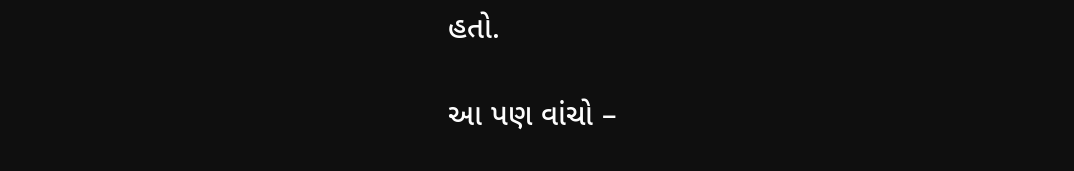હતો.

આ પણ વાંચો –